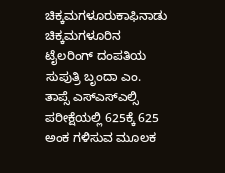ಚಿಕ್ಕಮಗಳೂರುಕಾಫಿನಾಡು ಚಿಕ್ಕಮಗಳೂರಿನ ಟೈಲರಿಂಗ್ ದಂಪತಿಯ ಸುಪುತ್ರಿ ಬೃಂದಾ ಎಂ. ತಾಪ್ಸೆ ಎಸ್ಎಸ್ಎಲ್ಸಿ ಪರೀಕ್ಷೆಯಲ್ಲಿ 625ಕ್ಕೆ 625 ಅಂಕ ಗಳಿಸುವ ಮೂಲಕ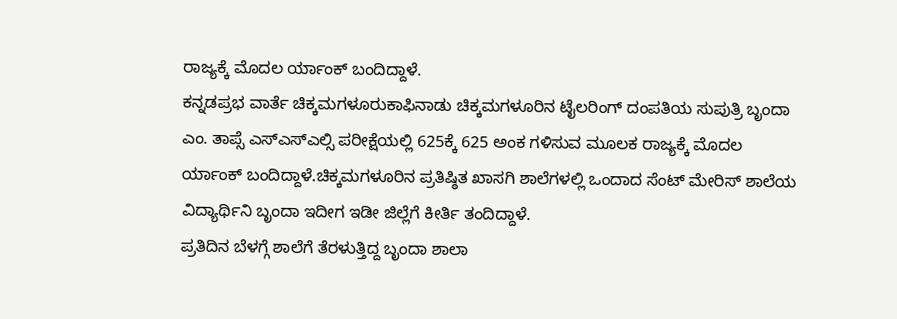ರಾಜ್ಯಕ್ಕೆ ಮೊದಲ ರ್ಯಾಂಕ್ ಬಂದಿದ್ದಾಳೆ.
ಕನ್ನಡಪ್ರಭ ವಾರ್ತೆ ಚಿಕ್ಕಮಗಳೂರುಕಾಫಿನಾಡು ಚಿಕ್ಕಮಗಳೂರಿನ ಟೈಲರಿಂಗ್ ದಂಪತಿಯ ಸುಪುತ್ರಿ ಬೃಂದಾ ಎಂ. ತಾಪ್ಸೆ ಎಸ್ಎಸ್ಎಲ್ಸಿ ಪರೀಕ್ಷೆಯಲ್ಲಿ 625ಕ್ಕೆ 625 ಅಂಕ ಗಳಿಸುವ ಮೂಲಕ ರಾಜ್ಯಕ್ಕೆ ಮೊದಲ ರ್ಯಾಂಕ್ ಬಂದಿದ್ದಾಳೆ.ಚಿಕ್ಕಮಗಳೂರಿನ ಪ್ರತಿಷ್ಠಿತ ಖಾಸಗಿ ಶಾಲೆಗಳಲ್ಲಿ ಒಂದಾದ ಸೆಂಟ್ ಮೇರಿಸ್ ಶಾಲೆಯ ವಿದ್ಯಾರ್ಥಿನಿ ಬೃಂದಾ ಇದೀಗ ಇಡೀ ಜಿಲ್ಲೆಗೆ ಕೀರ್ತಿ ತಂದಿದ್ದಾಳೆ.
ಪ್ರತಿದಿನ ಬೆಳಗ್ಗೆ ಶಾಲೆಗೆ ತೆರಳುತ್ತಿದ್ದ ಬೃಂದಾ ಶಾಲಾ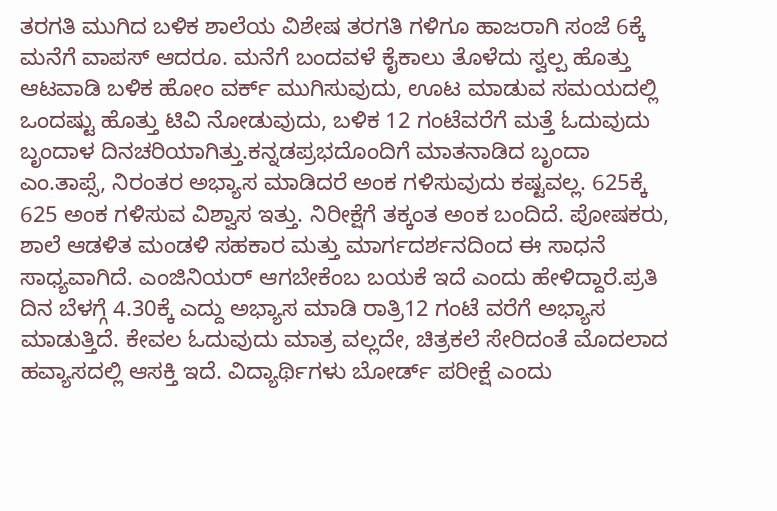ತರಗತಿ ಮುಗಿದ ಬಳಿಕ ಶಾಲೆಯ ವಿಶೇಷ ತರಗತಿ ಗಳಿಗೂ ಹಾಜರಾಗಿ ಸಂಜೆ 6ಕ್ಕೆ ಮನೆಗೆ ವಾಪಸ್ ಆದರೂ. ಮನೆಗೆ ಬಂದವಳೆ ಕೈಕಾಲು ತೊಳೆದು ಸ್ವಲ್ಪ ಹೊತ್ತು ಆಟವಾಡಿ ಬಳಿಕ ಹೋಂ ವರ್ಕ್ ಮುಗಿಸುವುದು, ಊಟ ಮಾಡುವ ಸಮಯದಲ್ಲಿ ಒಂದಷ್ಟು ಹೊತ್ತು ಟಿವಿ ನೋಡುವುದು, ಬಳಿಕ 12 ಗಂಟೆವರೆಗೆ ಮತ್ತೆ ಓದುವುದು ಬೃಂದಾಳ ದಿನಚರಿಯಾಗಿತ್ತು.ಕನ್ನಡಪ್ರಭದೊಂದಿಗೆ ಮಾತನಾಡಿದ ಬೃಂದಾ ಎಂ.ತಾಪ್ಸೆ, ನಿರಂತರ ಅಭ್ಯಾಸ ಮಾಡಿದರೆ ಅಂಕ ಗಳಿಸುವುದು ಕಷ್ಟವಲ್ಲ. 625ಕ್ಕೆ 625 ಅಂಕ ಗಳಿಸುವ ವಿಶ್ವಾಸ ಇತ್ತು. ನಿರೀಕ್ಷೆಗೆ ತಕ್ಕಂತ ಅಂಕ ಬಂದಿದೆ. ಪೋಷಕರು, ಶಾಲೆ ಆಡಳಿತ ಮಂಡಳಿ ಸಹಕಾರ ಮತ್ತು ಮಾರ್ಗದರ್ಶನದಿಂದ ಈ ಸಾಧನೆ ಸಾಧ್ಯವಾಗಿದೆ. ಎಂಜಿನಿಯರ್ ಆಗಬೇಕೆಂಬ ಬಯಕೆ ಇದೆ ಎಂದು ಹೇಳಿದ್ದಾರೆ.ಪ್ರತಿ ದಿನ ಬೆಳಗ್ಗೆ 4.30ಕ್ಕೆ ಎದ್ದು ಅಭ್ಯಾಸ ಮಾಡಿ ರಾತ್ರಿ12 ಗಂಟೆ ವರೆಗೆ ಅಭ್ಯಾಸ ಮಾಡುತ್ತಿದೆ. ಕೇವಲ ಓದುವುದು ಮಾತ್ರ ವಲ್ಲದೇ, ಚಿತ್ರಕಲೆ ಸೇರಿದಂತೆ ಮೊದಲಾದ ಹವ್ಯಾಸದಲ್ಲಿ ಆಸಕ್ತಿ ಇದೆ. ವಿದ್ಯಾರ್ಥಿಗಳು ಬೋರ್ಡ್ ಪರೀಕ್ಷೆ ಎಂದು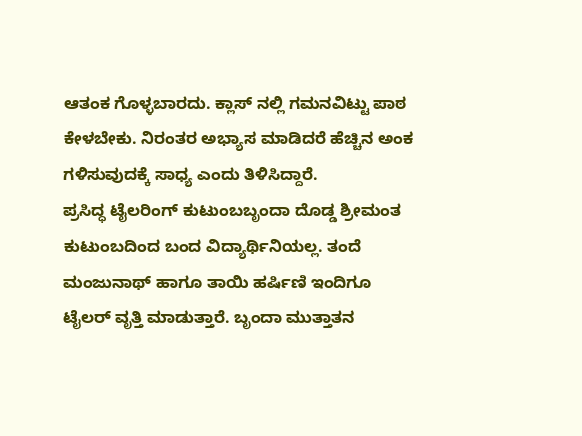ಆತಂಕ ಗೊಳ್ಳಬಾರದು. ಕ್ಲಾಸ್ ನಲ್ಲಿ ಗಮನವಿಟ್ಟು ಪಾಠ ಕೇಳಬೇಕು. ನಿರಂತರ ಅಭ್ಯಾಸ ಮಾಡಿದರೆ ಹೆಚ್ಚಿನ ಅಂಕ ಗಳಿಸುವುದಕ್ಕೆ ಸಾಧ್ಯ ಎಂದು ತಿಳಿಸಿದ್ದಾರೆ.
ಪ್ರಸಿದ್ಧ ಟೈಲರಿಂಗ್ ಕುಟುಂಬಬೃಂದಾ ದೊಡ್ಡ ಶ್ರೀಮಂತ ಕುಟುಂಬದಿಂದ ಬಂದ ವಿದ್ಯಾರ್ಥಿನಿಯಲ್ಲ. ತಂದೆ ಮಂಜುನಾಥ್ ಹಾಗೂ ತಾಯಿ ಹರ್ಷಿಣಿ ಇಂದಿಗೂ ಟೈಲರ್ ವೃತ್ತಿ ಮಾಡುತ್ತಾರೆ. ಬೃಂದಾ ಮುತ್ತಾತನ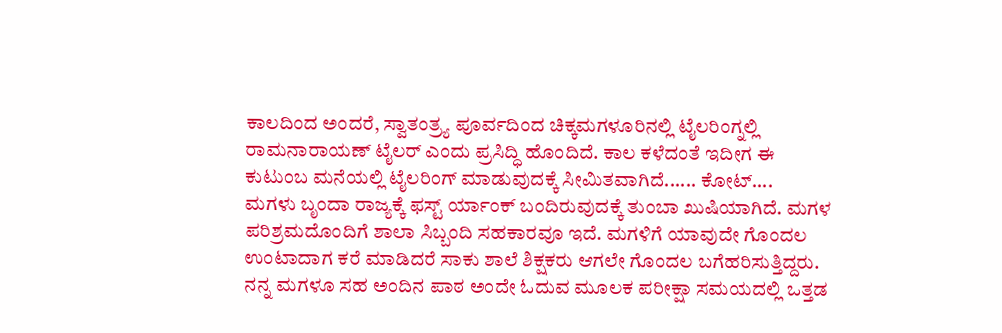ಕಾಲದಿಂದ ಅಂದರೆ, ಸ್ವಾತಂತ್ರ್ಯ ಪೂರ್ವದಿಂದ ಚಿಕ್ಕಮಗಳೂರಿನಲ್ಲಿ ಟೈಲರಿಂಗ್ನಲ್ಲಿ ರಾಮನಾರಾಯಣ್ ಟೈಲರ್ ಎಂದು ಪ್ರಸಿದ್ಧಿ ಹೊಂದಿದೆ. ಕಾಲ ಕಳೆದಂತೆ ಇದೀಗ ಈ ಕುಟುಂಬ ಮನೆಯಲ್ಲಿ ಟೈಲರಿಂಗ್ ಮಾಡುವುದಕ್ಕೆ ಸೀಮಿತವಾಗಿದೆ...... ಕೋಟ್....
ಮಗಳು ಬೃಂದಾ ರಾಜ್ಯಕ್ಕೆ ಫಸ್ಟ್ ರ್ಯಾಂಕ್ ಬಂದಿರುವುದಕ್ಕೆ ತುಂಬಾ ಖುಷಿಯಾಗಿದೆ. ಮಗಳ ಪರಿಶ್ರಮದೊಂದಿಗೆ ಶಾಲಾ ಸಿಬ್ಬಂದಿ ಸಹಕಾರವೂ ಇದೆ. ಮಗಳಿಗೆ ಯಾವುದೇ ಗೊಂದಲ ಉಂಟಾದಾಗ ಕರೆ ಮಾಡಿದರೆ ಸಾಕು ಶಾಲೆ ಶಿಕ್ಷಕರು ಆಗಲೇ ಗೊಂದಲ ಬಗೆಹರಿಸುತ್ತಿದ್ದರು. ನನ್ನ ಮಗಳೂ ಸಹ ಅಂದಿನ ಪಾಠ ಅಂದೇ ಓದುವ ಮೂಲಕ ಪರೀಕ್ಷಾ ಸಮಯದಲ್ಲಿ ಒತ್ತಡ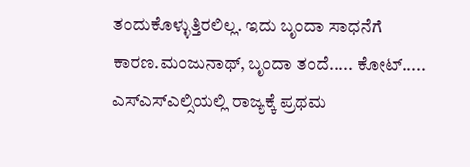ತಂದುಕೊಳ್ಳುತ್ತಿರಲಿಲ್ಲ. ಇದು ಬೃಂದಾ ಸಾಧನೆಗೆ ಕಾರಣ.ಮಂಜುನಾಥ್, ಬೃಂದಾ ತಂದೆ..... ಕೋಟ್.....
ಎಸ್ಎಸ್ಎಲ್ಸಿಯಲ್ಲಿ ರಾಜ್ಯಕ್ಕೆ ಪ್ರಥಮ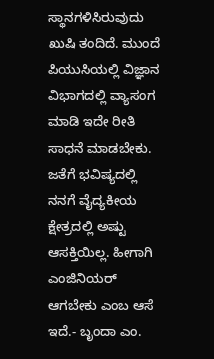ಸ್ಥಾನಗಳಿಸಿರುವುದು ಖುಷಿ ತಂದಿದೆ. ಮುಂದೆ ಪಿಯುಸಿಯಲ್ಲಿ ವಿಜ್ಞಾನ ವಿಭಾಗದಲ್ಲಿ ವ್ಯಾಸಂಗ ಮಾಡಿ ಇದೇ ರೀತಿ ಸಾಧನೆ ಮಾಡಬೇಕು. ಜತೆಗೆ ಭವಿಷ್ಯದಲ್ಲಿ ನನಗೆ ವೈದ್ಯಕೀಯ ಕ್ಷೇತ್ರದಲ್ಲಿ ಅಷ್ಟು ಆಸಕ್ತಿಯಿಲ್ಲ. ಹೀಗಾಗಿ ಎಂಜಿನಿಯರ್ ಆಗಬೇಕು ಎಂಬ ಆಸೆ ಇದೆ.- ಬೃಂದಾ ಎಂ.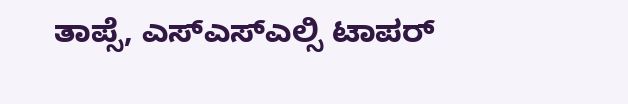ತಾಪ್ಸೆ, ಎಸ್ಎಸ್ಎಲ್ಸಿ ಟಾಪರ್